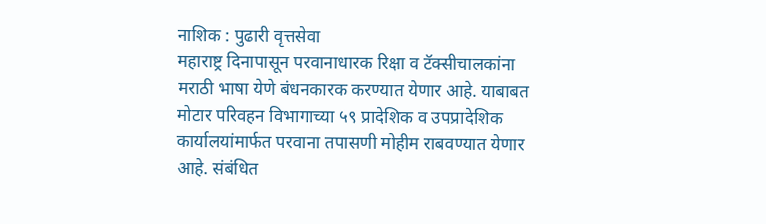नाशिक : पुढारी वृत्तसेवा
महाराष्ट्र दिनापासून परवानाधारक रिक्षा व टॅक्सीचालकांना मराठी भाषा येणे बंधनकारक करण्यात येणार आहे. याबाबत मोटार परिवहन विभागाच्या ५९ प्रादेशिक व उपप्रादेशिक कार्यालयांमार्फत परवाना तपासणी मोहीम राबवण्यात येणार आहे. संबंधित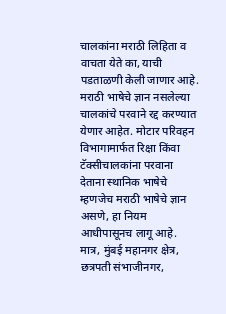चालकांना मराठी लिहिता व वाचता येते का, याची पडताळणी केली जाणार आहे.
मराठी भाषेचे ज्ञान नसलेल्या चालकांचे परवाने रद्द करण्यात येणार आहेत. मोटार परिवहन विभागामार्फत रिक्षा किंवा टॅक्सीचालकांना परवाना देताना स्थानिक भाषेचे म्हणजेच मराठी भाषेचे ज्ञान असणे, हा नियम आधीपासूनच लागू आहे.
मात्र, मुंबई महानगर क्षेत्र, छत्रपती संभाजीनगर,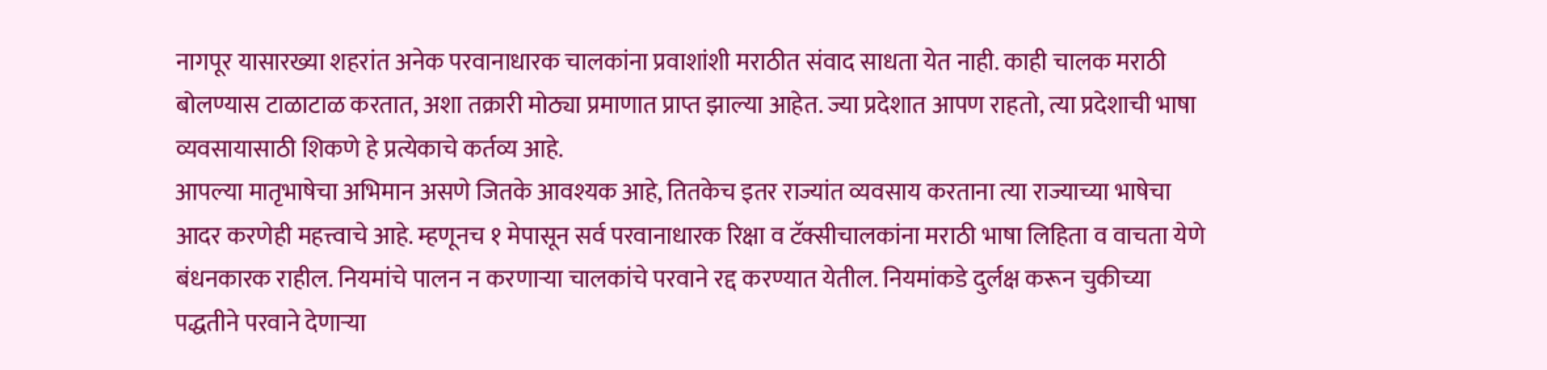नागपूर यासारख्या शहरांत अनेक परवानाधारक चालकांना प्रवाशांशी मराठीत संवाद साधता येत नाही. काही चालक मराठी बोलण्यास टाळाटाळ करतात, अशा तक्रारी मोठ्या प्रमाणात प्राप्त झाल्या आहेत. ज्या प्रदेशात आपण राहतो, त्या प्रदेशाची भाषा व्यवसायासाठी शिकणे हे प्रत्येकाचे कर्तव्य आहे.
आपल्या मातृभाषेचा अभिमान असणे जितके आवश्यक आहे, तितकेच इतर राज्यांत व्यवसाय करताना त्या राज्याच्या भाषेचा आदर करणेही महत्त्वाचे आहे. म्हणूनच १ मेपासून सर्व परवानाधारक रिक्षा व टॅक्सीचालकांना मराठी भाषा लिहिता व वाचता येणे बंधनकारक राहील. नियमांचे पालन न करणाऱ्या चालकांचे परवाने रद्द करण्यात येतील. नियमांकडे दुर्लक्ष करून चुकीच्या पद्धतीने परवाने देणाऱ्या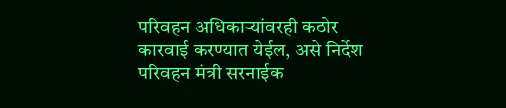परिवहन अधिकाऱ्यांवरही कठोर कारवाई करण्यात येईल, असे निर्देश परिवहन मंत्री सरनाईक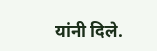यांनी दिले.